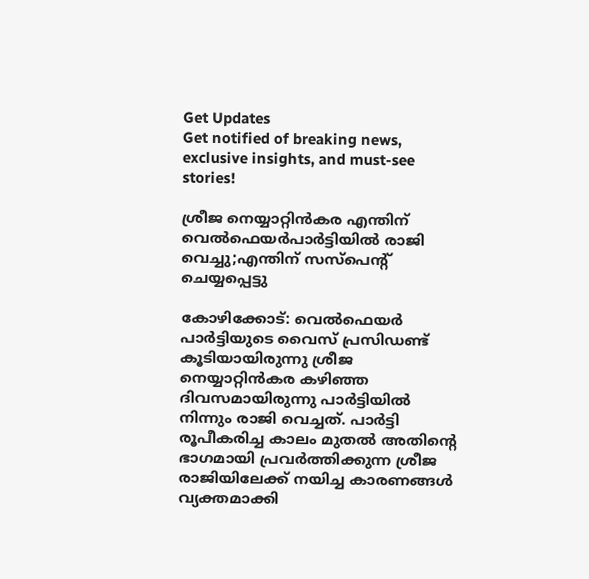Get Updates
Get notified of breaking news, exclusive insights, and must-see stories!

ശ്രീജ നെയ്യാറ്റിന്‍കര എന്തിന് വെല്‍ഫെയര്‍പാര്‍ട്ടിയില്‍ രാജി വെച്ചു;എന്തിന് സസ്‌പെന്റ് ചെയ്യപ്പെട്ടു

കോഴിക്കോട്: വെല്‍ഫെയര്‍ പാര്‍ട്ടിയുടെ വൈസ് പ്രസിഡണ്ട് കൂടിയായിരുന്നു ശ്രീജ നെയ്യാറ്റിന്‍കര കഴിഞ്ഞ ദിവസമായിരുന്നു പാര്‍ട്ടിയില്‍ നിന്നും രാജി വെച്ചത്. പാര്‍ട്ടി രൂപീകരിച്ച കാലം മുതല്‍ അതിന്റെ ഭാഗമായി പ്രവര്‍ത്തിക്കുന്ന ശ്രീജ രാജിയിലേക്ക് നയിച്ച കാരണങ്ങള്‍ വ്യക്തമാക്കി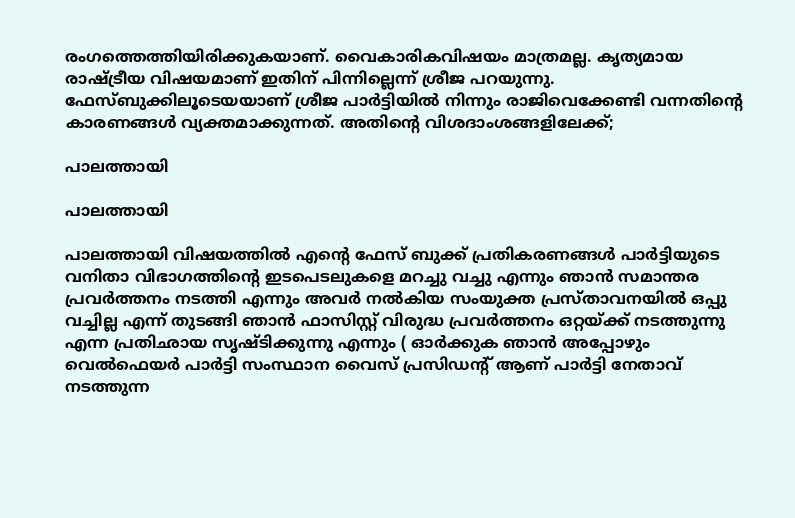രംഗത്തെത്തിയിരിക്കുകയാണ്. വൈകാരികവിഷയം മാത്രമല്ല. കൃത്യമായ രാഷ്ട്രീയ വിഷയമാണ് ഇതിന് പിന്നില്ലെന്ന് ശ്രീജ പറയുന്നു. ഫേസ്ബുക്കിലൂടെയയാണ് ശ്രീജ പാര്‍ട്ടിയില്‍ നിന്നും രാജിവെക്കേണ്ടി വന്നതിന്റെ കാരണങ്ങള്‍ വ്യക്തമാക്കുന്നത്. അതിന്റെ വിശദാംശങ്ങളിലേക്ക്;

പാലത്തായി

പാലത്തായി

പാലത്തായി വിഷയത്തില്‍ എന്റെ ഫേസ് ബുക്ക് പ്രതികരണങ്ങള്‍ പാര്‍ട്ടിയുടെ വനിതാ വിഭാഗത്തിന്റെ ഇടപെടലുകളെ മറച്ചു വച്ചു എന്നും ഞാന്‍ സമാന്തര പ്രവര്‍ത്തനം നടത്തി എന്നും അവര്‍ നല്‍കിയ സംയുക്ത പ്രസ്താവനയില്‍ ഒപ്പു വച്ചില്ല എന്ന് തുടങ്ങി ഞാന്‍ ഫാസിസ്റ്റ് വിരുദ്ധ പ്രവര്‍ത്തനം ഒറ്റയ്ക്ക് നടത്തുന്നു എന്ന പ്രതിഛായ സൃഷ്ടിക്കുന്നു എന്നും ( ഓര്‍ക്കുക ഞാന്‍ അപ്പോഴും
വെല്‍ഫെയര്‍ പാര്‍ട്ടി സംസ്ഥാന വൈസ് പ്രസിഡന്റ് ആണ് പാര്‍ട്ടി നേതാവ് നടത്തുന്ന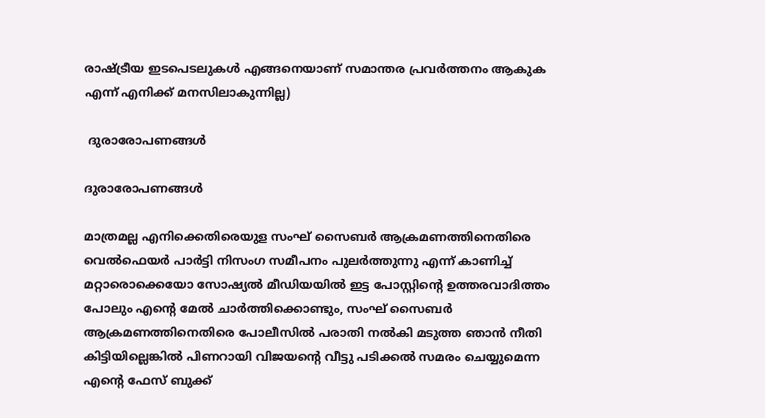രാഷ്ട്രീയ ഇടപെടലുകള്‍ എങ്ങനെയാണ് സമാന്തര പ്രവര്‍ത്തനം ആകുക എന്ന് എനിക്ക് മനസിലാകുന്നില്ല)

 ദുരാരോപണങ്ങള്‍

ദുരാരോപണങ്ങള്‍

മാത്രമല്ല എനിക്കെതിരെയുള സംഘ് സൈബര്‍ ആക്രമണത്തിനെതിരെ വെല്‍ഫെയര്‍ പാര്‍ട്ടി നിസംഗ സമീപനം പുലര്‍ത്തുന്നു എന്ന് കാണിച്ച് മറ്റാരൊക്കെയോ സോഷ്യല്‍ മീഡിയയില്‍ ഇട്ട പോസ്റ്റിന്റെ ഉത്തരവാദിത്തം പോലും എന്റെ മേല്‍ ചാര്‍ത്തിക്കൊണ്ടും, സംഘ് സൈബര്‍ ആക്രമണത്തിനെതിരെ പോലീസില്‍ പരാതി നല്‍കി മടുത്ത ഞാന്‍ നീതി കിട്ടിയില്ലെങ്കില്‍ പിണറായി വിജയന്റെ വീട്ടു പടിക്കല്‍ സമരം ചെയ്യുമെന്ന എന്റെ ഫേസ് ബുക്ക്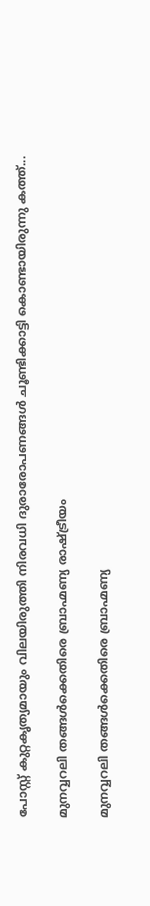പോസ്റ്റ് കുറ്റകൃത്യമായും വിലയിരുത്തി നിരവധി ദുരാരോപണങ്ങള്‍ ചൂണ്ടിക്കാട്ടി കൊണ്ടായിരുന്നു കത്ത്...

മുനവ്വറലി തങ്ങള്‍ക്കെതിരെ ബ്രാഹ്മണ്യ രാഷ്ട്രീയം

മുനവ്വറലി തങ്ങള്‍ക്കെതിരെ ബ്രാഹ്മണ്യ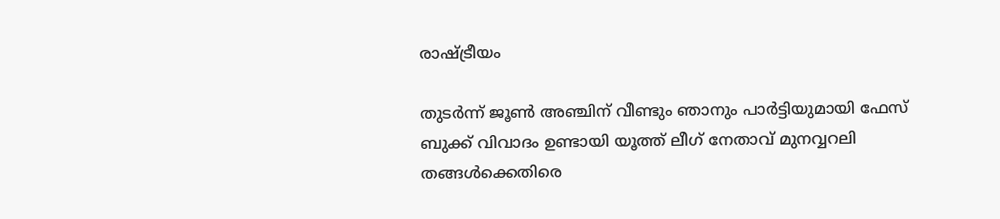രാഷ്ട്രീയം

തുടര്‍ന്ന് ജൂണ്‍ അഞ്ചിന് വീണ്ടും ഞാനും പാര്‍ട്ടിയുമായി ഫേസ് ബുക്ക് വിവാദം ഉണ്ടായി യൂത്ത് ലീഗ് നേതാവ് മുനവ്വറലി തങ്ങള്‍ക്കെതിരെ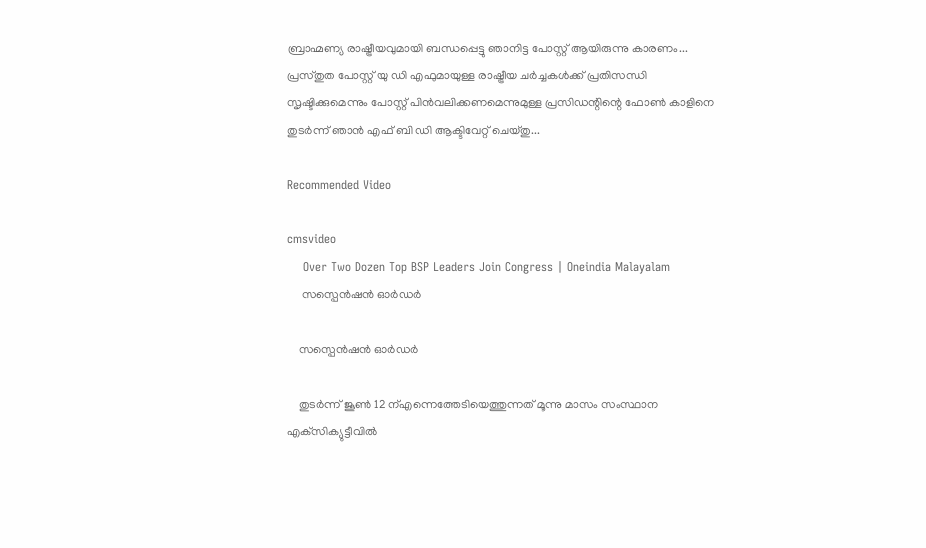ബ്രാഹ്മണ്യ രാഷ്ട്രീയവുമായി ബന്ധപ്പെട്ടു ഞാനിട്ട പോസ്റ്റ് ആയിരുന്നു കാരണം... പ്രസ്തുത പോസ്റ്റ് യു ഡി എഫുമായുള്ള രാഷ്ട്രീയ ചര്‍ച്ചകള്‍ക്ക് പ്രതിസന്ധി സൃഷ്ടിക്കുമെന്നും പോസ്റ്റ് പിന്‍വലിക്കണമെന്നുമുള്ള പ്രസിഡന്റിന്റെ ഫോണ്‍ കാളിനെ തുടര്‍ന്ന് ഞാന്‍ എഫ് ബി ഡി ആക്ടിവേറ്റ് ചെയ്തു...

Recommended Video

cmsvideo
    Over Two Dozen Top BSP Leaders Join Congress | Oneindia Malayalam
     സസ്പെന്‍ഷന്‍ ഓര്‍ഡര്‍

    സസ്പെന്‍ഷന്‍ ഓര്‍ഡര്‍

    തുടര്‍ന്ന് ജൂണ്‍ 12 ന്എന്നെത്തേടിയെത്തുന്നത് മൂന്നു മാസം സംസ്ഥാന എക്‌സിക്യുട്ടീവില്‍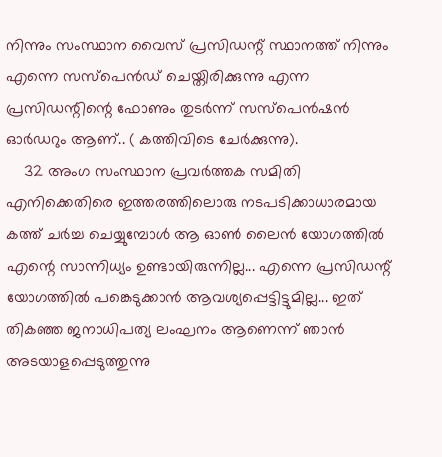നിന്നും സംസ്ഥാന വൈസ് പ്രസിഡന്റ് സ്ഥാനത്ത് നിന്നും എന്നെ സസ്‌പെന്‍ഡ് ചെയ്തിരിക്കുന്നു എന്ന പ്രസിഡന്റിന്റെ ഫോണും തുടര്‍ന്ന് സസ്പെന്‍ഷന്‍ ഓര്‍ഡറും ആണ്.. ( കത്തിവിടെ ചേര്‍ക്കുന്നു).
    32 അംഗ സംസ്ഥാന പ്രവര്‍ത്തക സമിതി എനിക്കെതിരെ ഇത്തരത്തിലൊരു നടപടിക്കാധാരമായ കത്ത് ചര്‍ച്ച ചെയ്യുമ്പോള്‍ ആ ഓണ്‍ ലൈന്‍ യോഗത്തില്‍ എന്റെ സാന്നിധ്യം ഉണ്ടായിരുന്നില്ല... എന്നെ പ്രസിഡന്റ് യോഗത്തില്‍ പങ്കെടുക്കാന്‍ ആവശ്യപ്പെട്ടിട്ടുമില്ല... ഇത് തികഞ്ഞ ജനാധിപത്യ ലംഘനം ആണെന്ന് ഞാന്‍ അടയാളപ്പെടുത്തുന്നു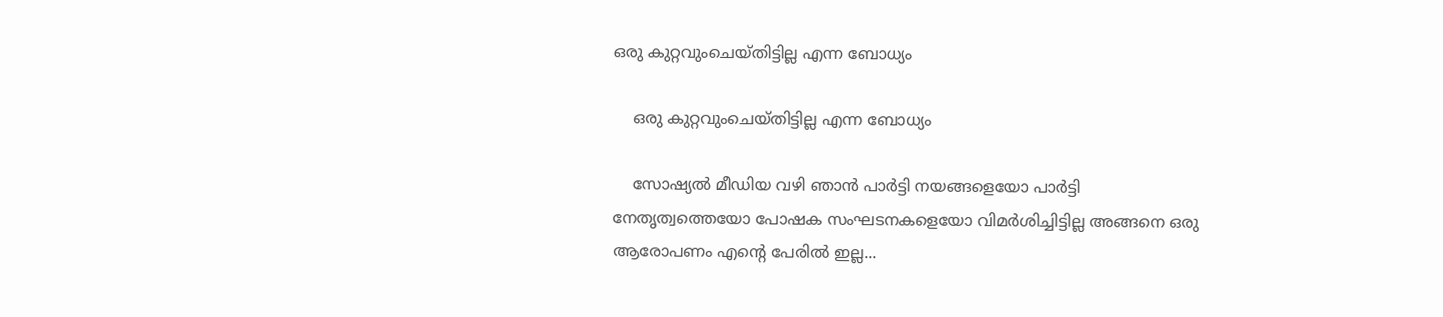ഒരു കുറ്റവുംചെയ്തിട്ടില്ല എന്ന ബോധ്യം

    ഒരു കുറ്റവുംചെയ്തിട്ടില്ല എന്ന ബോധ്യം

    സോഷ്യല്‍ മീഡിയ വഴി ഞാന്‍ പാര്‍ട്ടി നയങ്ങളെയോ പാര്‍ട്ടി നേതൃത്വത്തെയോ പോഷക സംഘടനകളെയോ വിമര്‍ശിച്ചിട്ടില്ല അങ്ങനെ ഒരു ആരോപണം എന്റെ പേരില്‍ ഇല്ല...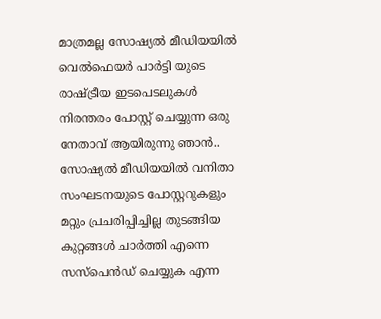മാത്രമല്ല സോഷ്യല്‍ മീഡിയയില്‍ വെല്‍ഫെയര്‍ പാര്‍ട്ടി യുടെ രാഷ്ട്രീയ ഇടപെടലുകള്‍ നിരന്തരം പോസ്റ്റ് ചെയ്യുന്ന ഒരു നേതാവ് ആയിരുന്നു ഞാന്‍.. സോഷ്യല്‍ മീഡിയയില്‍ വനിതാ സംഘടനയുടെ പോസ്റ്ററുകളും മറ്റും പ്രചരിപ്പിച്ചില്ല തുടങ്ങിയ കുറ്റങ്ങള്‍ ചാര്‍ത്തി എന്നെ സസ്പെന്‍ഡ് ചെയ്യുക എന്ന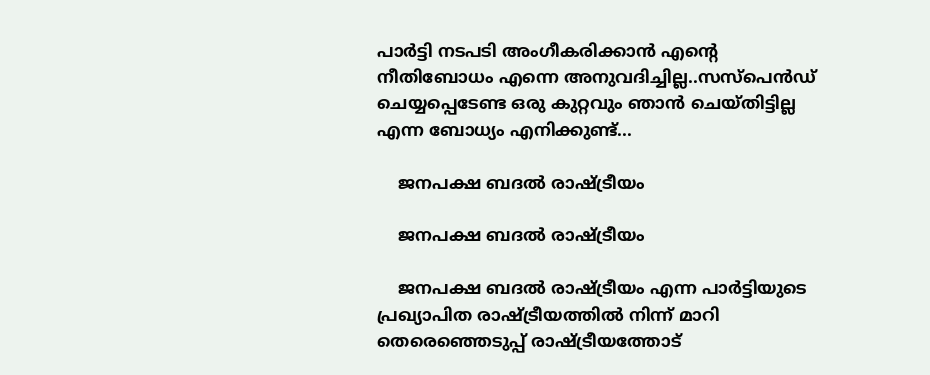പാര്‍ട്ടി നടപടി അംഗീകരിക്കാന്‍ എന്റെ നീതിബോധം എന്നെ അനുവദിച്ചില്ല..സസ്പെന്‍ഡ് ചെയ്യപ്പെടേണ്ട ഒരു കുറ്റവും ഞാന്‍ ചെയ്തിട്ടില്ല എന്ന ബോധ്യം എനിക്കുണ്ട്...

    ജനപക്ഷ ബദല്‍ രാഷ്ട്രീയം

    ജനപക്ഷ ബദല്‍ രാഷ്ട്രീയം

    ജനപക്ഷ ബദല്‍ രാഷ്ട്രീയം എന്ന പാര്‍ട്ടിയുടെ പ്രഖ്യാപിത രാഷ്ട്രീയത്തില്‍ നിന്ന് മാറി തെരെഞ്ഞെടുപ്പ് രാഷ്ട്രീയത്തോട്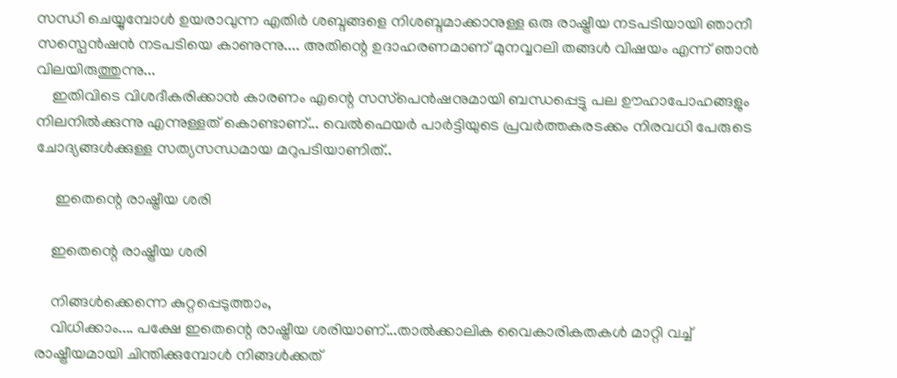സന്ധി ചെയ്യുമ്പോള്‍ ഉയരാവുന്ന എതിര്‍ ശബ്ദങ്ങളെ നിശബ്ദമാക്കാനുള്ള ഒരു രാഷ്ട്രീയ നടപടിയായി ഞാനീ സസ്പെന്‍ഷന്‍ നടപടിയെ കാണുന്നു.... അതിന്റെ ഉദാഹരണമാണ് മുനവ്വറലി തങ്ങള്‍ വിഷയം എന്ന് ഞാന്‍ വിലയിരുത്തുന്നു...
    ഇതിവിടെ വിശദീകരിക്കാന്‍ കാരണം എന്റെ സസ്‌പെന്‍ഷനുമായി ബന്ധപ്പെട്ടു പല ഊഹാപോഹങ്ങളും നിലനില്‍ക്കുന്നു എന്നുള്ളത് കൊണ്ടാണ്... വെല്‍ഫെയര്‍ പാര്‍ട്ടിയുടെ പ്രവര്‍ത്തകരടക്കം നിരവധി പേരുടെ ചോദ്യങ്ങള്‍ക്കുള്ള സത്യസന്ധമായ മറുപടിയാണിത്..

     ഇതെന്റെ രാഷ്ട്രീയ ശരി

    ഇതെന്റെ രാഷ്ട്രീയ ശരി

    നിങ്ങള്‍ക്കെന്നെ കുറ്റപ്പെടുത്താം,
    വിധിക്കാം.... പക്ഷേ ഇതെന്റെ രാഷ്ട്രീയ ശരിയാണ്...താല്‍ക്കാലിക വൈകാരികതകള്‍ മാറ്റി വച്ച് രാഷ്ട്രീയമായി ചിന്തിക്കുമ്പോള്‍ നിങ്ങള്‍ക്കത്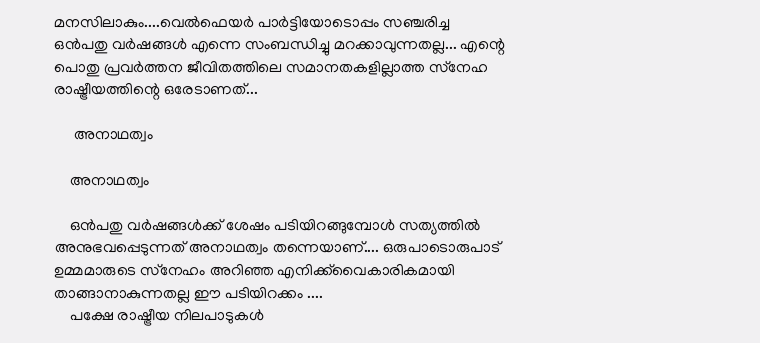മനസിലാകും....വെല്‍ഫെയര്‍ പാര്‍ട്ടിയോടൊപ്പം സഞ്ചരിച്ച ഒന്‍പതു വര്‍ഷങ്ങള്‍ എന്നെ സംബന്ധിച്ചു മറക്കാവുന്നതല്ല... എന്റെ പൊതു പ്രവര്‍ത്തന ജീവിതത്തിലെ സമാനതകളില്ലാത്ത സ്‌നേഹ രാഷ്ട്രീയത്തിന്റെ ഒരേടാണത്...

     അനാഥത്വം

    അനാഥത്വം

    ഒന്‍പതു വര്‍ഷങ്ങള്‍ക്ക് ശേഷം പടിയിറങ്ങുമ്പോള്‍ സത്യത്തില്‍ അനുഭവപ്പെടുന്നത് അനാഥത്വം തന്നെയാണ്.... ഒരുപാടൊരുപാട് ഉമ്മമാരുടെ സ്‌നേഹം അറിഞ്ഞ എനിക്ക്‌വൈകാരികമായി താങ്ങാനാകുന്നതല്ല ഈ പടിയിറക്കം ....
    പക്ഷേ രാഷ്ട്രീയ നിലപാടുകള്‍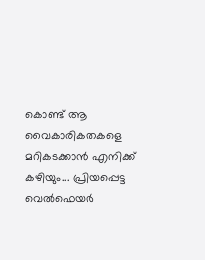കൊണ്ട് ആ വൈകാരികതകളെ മറികടക്കാന്‍ എനിക്ക് കഴിയും... പ്രിയപ്പെട്ട വെല്‍ഫെയര്‍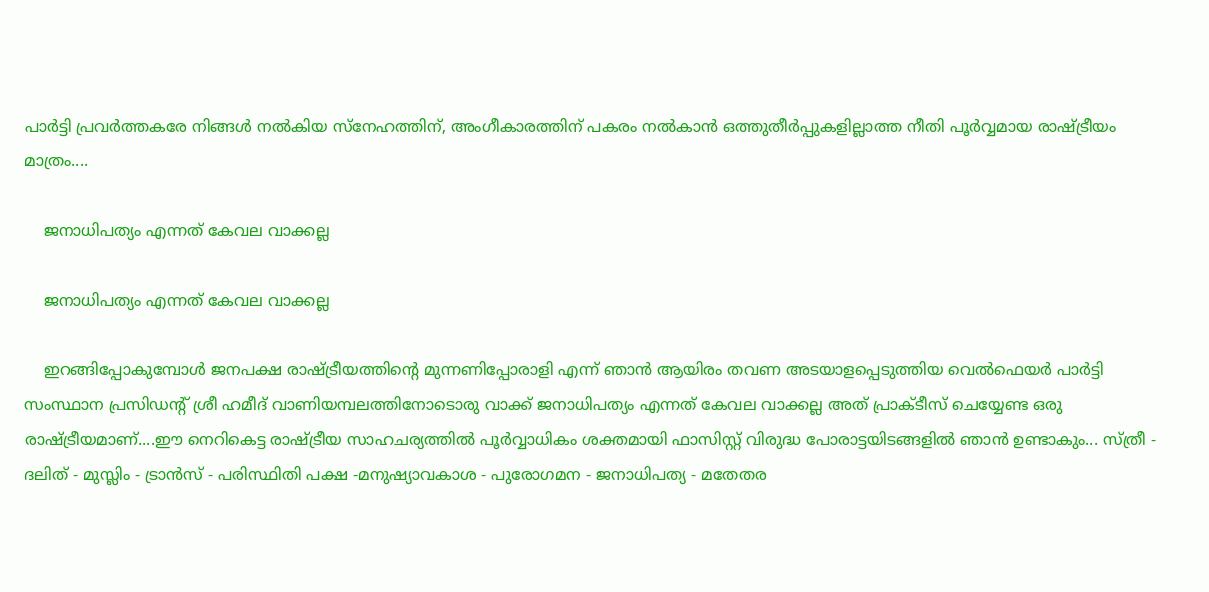പാര്‍ട്ടി പ്രവര്‍ത്തകരേ നിങ്ങള്‍ നല്‍കിയ സ്‌നേഹത്തിന്, അംഗീകാരത്തിന് പകരം നല്‍കാന്‍ ഒത്തുതീര്‍പ്പുകളില്ലാത്ത നീതി പൂര്‍വ്വമായ രാഷ്ട്രീയം മാത്രം....

    ജനാധിപത്യം എന്നത് കേവല വാക്കല്ല

    ജനാധിപത്യം എന്നത് കേവല വാക്കല്ല

    ഇറങ്ങിപ്പോകുമ്പോള്‍ ജനപക്ഷ രാഷ്ട്രീയത്തിന്റെ മുന്നണിപ്പോരാളി എന്ന് ഞാന്‍ ആയിരം തവണ അടയാളപ്പെടുത്തിയ വെല്‍ഫെയര്‍ പാര്‍ട്ടി സംസ്ഥാന പ്രസിഡന്റ് ശ്രീ ഹമീദ് വാണിയമ്പലത്തിനോടൊരു വാക്ക് ജനാധിപത്യം എന്നത് കേവല വാക്കല്ല അത് പ്രാക്ടീസ് ചെയ്യേണ്ട ഒരു രാഷ്ട്രീയമാണ്....ഈ നെറികെട്ട രാഷ്ട്രീയ സാഹചര്യത്തില്‍ പൂര്‍വ്വാധികം ശക്തമായി ഫാസിസ്റ്റ് വിരുദ്ധ പോരാട്ടയിടങ്ങളില്‍ ഞാന്‍ ഉണ്ടാകും... സ്ത്രീ - ദലിത് - മുസ്ലിം - ട്രാന്‍സ് - പരിസ്ഥിതി പക്ഷ -മനുഷ്യാവകാശ - പുരോഗമന - ജനാധിപത്യ - മതേതര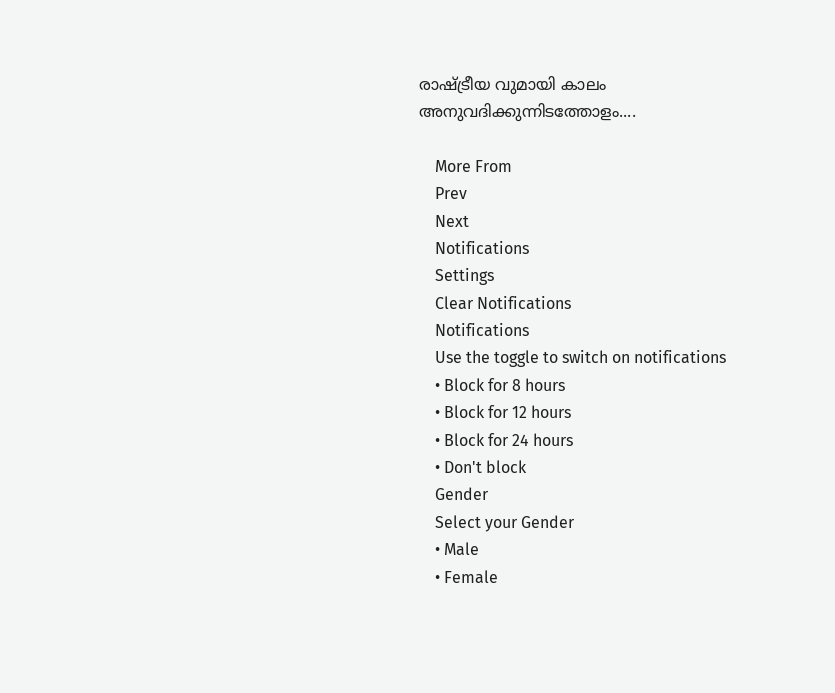രാഷ്ട്രീയ വുമായി കാലം അനുവദിക്കുന്നിടത്തോളം....

    More From
    Prev
    Next
    Notifications
    Settings
    Clear Notifications
    Notifications
    Use the toggle to switch on notifications
    • Block for 8 hours
    • Block for 12 hours
    • Block for 24 hours
    • Don't block
    Gender
    Select your Gender
    • Male
    • Female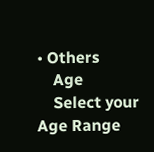• Others
    Age
    Select your Age Range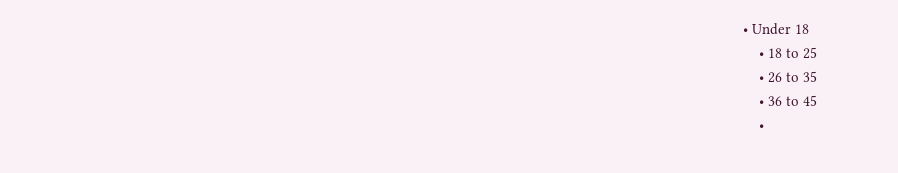• Under 18
    • 18 to 25
    • 26 to 35
    • 36 to 45
    •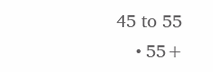45 to 55
    • 55+